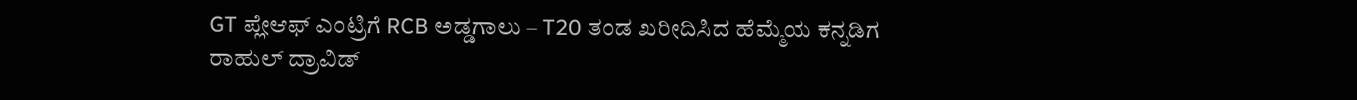GT ಪ್ಲೇಆಫ್ ಎಂಟ್ರಿಗೆ RCB ಅಡ್ಡಗಾಲು – T20 ತಂಡ ಖರೀದಿಸಿದ ಹೆಮ್ಮೆಯ ಕನ್ನಡಿಗ ರಾಹುಲ್ ದ್ರಾವಿಡ್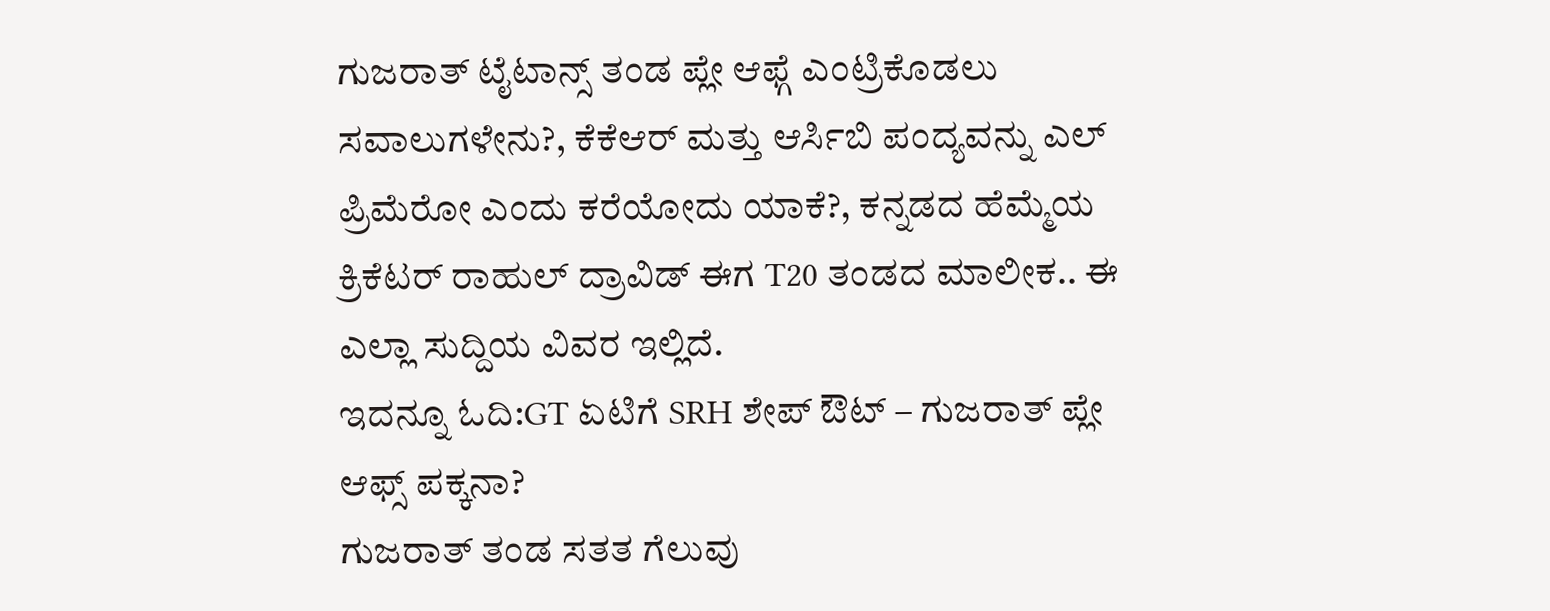ಗುಜರಾತ್ ಟೈಟಾನ್ಸ್ ತಂಡ ಪ್ಲೇ ಆಫ್ಗೆ ಎಂಟ್ರಿಕೊಡಲು ಸವಾಲುಗಳೇನು?, ಕೆಕೆಆರ್ ಮತ್ತು ಆರ್ಸಿಬಿ ಪಂದ್ಯವನ್ನು ಎಲ್ ಪ್ರಿಮೆರೋ ಎಂದು ಕರೆಯೋದು ಯಾಕೆ?, ಕನ್ನಡದ ಹೆಮ್ಮೆಯ ಕ್ರಿಕೆಟರ್ ರಾಹುಲ್ ದ್ರಾವಿಡ್ ಈಗ T20 ತಂಡದ ಮಾಲೀಕ.. ಈ ಎಲ್ಲಾ ಸುದ್ದಿಯ ವಿವರ ಇಲ್ಲಿದೆ.
ಇದನ್ನೂ ಓದಿ:GT ಏಟಿಗೆ SRH ಶೇಪ್ ಔಟ್ – ಗುಜರಾತ್ ಪ್ಲೇ ಆಫ್ಸ್ ಪಕ್ಕನಾ?
ಗುಜರಾತ್ ತಂಡ ಸತತ ಗೆಲುವು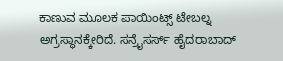ಕಾಣುವ ಮೂಲಕ ಪಾಯಿಂಟ್ಸ್ ಟೇಬಲ್ನ ಅಗ್ರಸ್ಥಾನಕ್ಕೇರಿದೆ. ಸನ್ರೈಸರ್ಸ್ ಹೈದರಾಬಾದ್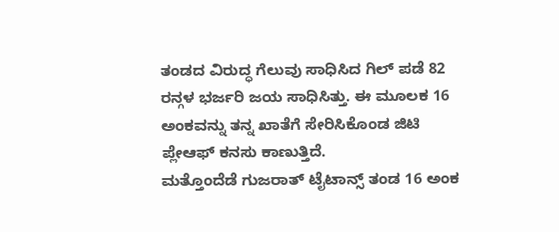ತಂಡದ ವಿರುದ್ಧ ಗೆಲುವು ಸಾಧಿಸಿದ ಗಿಲ್ ಪಡೆ 82 ರನ್ಗಳ ಭರ್ಜರಿ ಜಯ ಸಾಧಿಸಿತ್ತು. ಈ ಮೂಲಕ 16 ಅಂಕವನ್ನು ತನ್ನ ಖಾತೆಗೆ ಸೇರಿಸಿಕೊಂಡ ಜಿಟಿ ಪ್ಲೇಆಫ್ ಕನಸು ಕಾಣುತ್ತಿದೆ.
ಮತ್ತೊಂದೆಡೆ ಗುಜರಾತ್ ಟೈಟಾನ್ಸ್ ತಂಡ 16 ಅಂಕ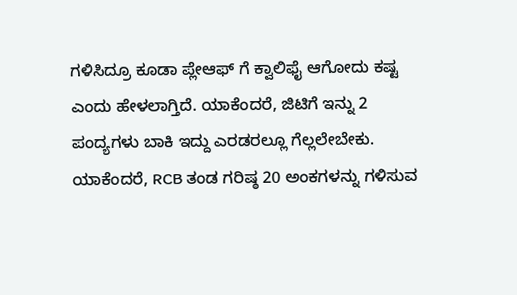ಗಳಿಸಿದ್ರೂ ಕೂಡಾ ಪ್ಲೇಆಫ್ ಗೆ ಕ್ವಾಲಿಫೈ ಆಗೋದು ಕಷ್ಟ ಎಂದು ಹೇಳಲಾಗ್ತಿದೆ. ಯಾಕೆಂದರೆ, ಜಿಟಿಗೆ ಇನ್ನು 2 ಪಂದ್ಯಗಳು ಬಾಕಿ ಇದ್ದು ಎರಡರಲ್ಲೂ ಗೆಲ್ಲಲೇಬೇಕು. ಯಾಕೆಂದರೆ, RCB ತಂಡ ಗರಿಷ್ಠ 20 ಅಂಕಗಳನ್ನು ಗಳಿಸುವ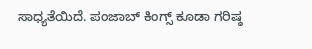ಸಾಧ್ಯತೆಯಿದೆ. ಪಂಜಾಬ್ ಕಿಂಗ್ಸ್ ಕೂಡಾ ಗರಿಷ್ಠ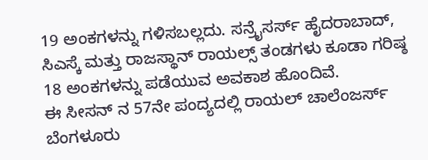19 ಅಂಕಗಳನ್ನು ಗಳಿಸಬಲ್ಲದು. ಸನ್ರೈಸರ್ಸ್ ಹೈದರಾಬಾದ್, ಸಿಎಸ್ಕೆ ಮತ್ತು ರಾಜಸ್ಥಾನ್ ರಾಯಲ್ಸ್ ತಂಡಗಳು ಕೂಡಾ ಗರಿಷ್ಠ 18 ಅಂಕಗಳನ್ನು ಪಡೆಯುವ ಅವಕಾಶ ಹೊಂದಿವೆ.
ಈ ಸೀಸನ್ ನ 57ನೇ ಪಂದ್ಯದಲ್ಲಿ ರಾಯಲ್ ಚಾಲೆಂಜರ್ಸ್ ಬೆಂಗಳೂರು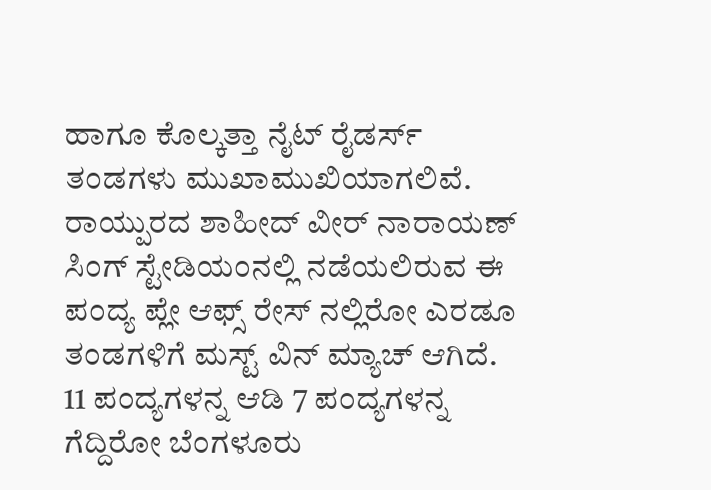ಹಾಗೂ ಕೊಲ್ಕತ್ತಾ ನೈಟ್ ರೈಡರ್ಸ್ ತಂಡಗಳು ಮುಖಾಮುಖಿಯಾಗಲಿವೆ. ರಾಯ್ಪುರದ ಶಾಹೀದ್ ವೀರ್ ನಾರಾಯಣ್ ಸಿಂಗ್ ಸ್ಟೇಡಿಯಂನಲ್ಲಿ ನಡೆಯಲಿರುವ ಈ ಪಂದ್ಯ ಪ್ಲೇ ಆಫ್ಸ್ ರೇಸ್ ನಲ್ಲಿರೋ ಎರಡೂ ತಂಡಗಳಿಗೆ ಮಸ್ಟ್ ವಿನ್ ಮ್ಯಾಚ್ ಆಗಿದೆ. 11 ಪಂದ್ಯಗಳನ್ನ ಆಡಿ 7 ಪಂದ್ಯಗಳನ್ನ ಗೆದ್ದಿರೋ ಬೆಂಗಳೂರು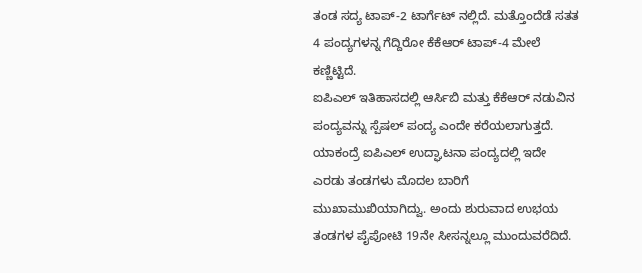ತಂಡ ಸದ್ಯ ಟಾಪ್-2 ಟಾರ್ಗೆಟ್ ನಲ್ಲಿದೆ. ಮತ್ತೊಂದೆಡೆ ಸತತ 4 ಪಂದ್ಯಗಳನ್ನ ಗೆದ್ದಿರೋ ಕೆಕೆಆರ್ ಟಾಪ್-4 ಮೇಲೆ ಕಣ್ಣಿಟ್ಟಿದೆ.
ಐಪಿಎಲ್ ಇತಿಹಾಸದಲ್ಲಿ ಆರ್ಸಿಬಿ ಮತ್ತು ಕೆಕೆಆರ್ ನಡುವಿನ ಪಂದ್ಯವನ್ನು ಸ್ಪೆಷಲ್ ಪಂದ್ಯ ಎಂದೇ ಕರೆಯಲಾಗುತ್ತದೆ. ಯಾಕಂದ್ರೆ ಐಪಿಎಲ್ ಉದ್ಘಾಟನಾ ಪಂದ್ಯದಲ್ಲಿ ಇದೇ ಎರಡು ತಂಡಗಳು ಮೊದಲ ಬಾರಿಗೆ ಮುಖಾಮುಖಿಯಾಗಿದ್ವು. ಅಂದು ಶುರುವಾದ ಉಭಯ ತಂಡಗಳ ಪೈಪೋಟಿ 19ನೇ ಸೀಸನ್ನಲ್ಲೂ ಮುಂದುವರೆದಿದೆ.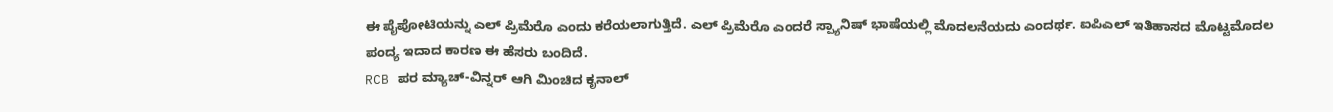ಈ ಪೈಪೋಟಿಯನ್ನು ಎಲ್ ಪ್ರಿಮೆರೊ ಎಂದು ಕರೆಯಲಾಗುತ್ತಿದೆ. ಎಲ್ ಪ್ರಿಮೆರೊ ಎಂದರೆ ಸ್ಪ್ಯಾನಿಷ್ ಭಾಷೆಯಲ್ಲಿ ಮೊದಲನೆಯದು ಎಂದರ್ಥ. ಐಪಿಎಲ್ ಇತಿಹಾಸದ ಮೊಟ್ಟಮೊದಲ ಪಂದ್ಯ ಇದಾದ ಕಾರಣ ಈ ಹೆಸರು ಬಂದಿದೆ.
RCB ಪರ ಮ್ಯಾಚ್-ವಿನ್ನರ್ ಆಗಿ ಮಿಂಚಿದ ಕೃನಾಲ್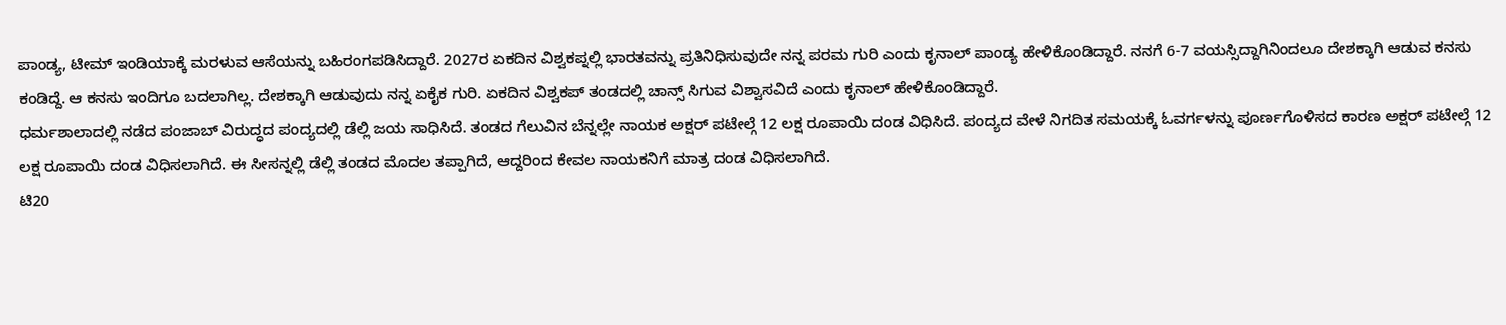ಪಾಂಡ್ಯ, ಟೀಮ್ ಇಂಡಿಯಾಕ್ಕೆ ಮರಳುವ ಆಸೆಯನ್ನು ಬಹಿರಂಗಪಡಿಸಿದ್ದಾರೆ. 2027ರ ಏಕದಿನ ವಿಶ್ವಕಪ್ನಲ್ಲಿ ಭಾರತವನ್ನು ಪ್ರತಿನಿಧಿಸುವುದೇ ನನ್ನ ಪರಮ ಗುರಿ ಎಂದು ಕೃನಾಲ್ ಪಾಂಡ್ಯ ಹೇಳಿಕೊಂಡಿದ್ದಾರೆ. ನನಗೆ 6-7 ವಯಸ್ಸಿದ್ದಾಗಿನಿಂದಲೂ ದೇಶಕ್ಕಾಗಿ ಆಡುವ ಕನಸು ಕಂಡಿದ್ದೆ. ಆ ಕನಸು ಇಂದಿಗೂ ಬದಲಾಗಿಲ್ಲ. ದೇಶಕ್ಕಾಗಿ ಆಡುವುದು ನನ್ನ ಏಕೈಕ ಗುರಿ. ಏಕದಿನ ವಿಶ್ವಕಪ್ ತಂಡದಲ್ಲಿ ಚಾನ್ಸ್ ಸಿಗುವ ವಿಶ್ವಾಸವಿದೆ ಎಂದು ಕೃನಾಲ್ ಹೇಳಿಕೊಂಡಿದ್ದಾರೆ.
ಧರ್ಮಶಾಲಾದಲ್ಲಿ ನಡೆದ ಪಂಜಾಬ್ ವಿರುದ್ಧದ ಪಂದ್ಯದಲ್ಲಿ ಡೆಲ್ಲಿ ಜಯ ಸಾಧಿಸಿದೆ. ತಂಡದ ಗೆಲುವಿನ ಬೆನ್ನಲ್ಲೇ ನಾಯಕ ಅಕ್ಷರ್ ಪಟೇಲ್ಗೆ 12 ಲಕ್ಷ ರೂಪಾಯಿ ದಂಡ ವಿಧಿಸಿದೆ. ಪಂದ್ಯದ ವೇಳೆ ನಿಗದಿತ ಸಮಯಕ್ಕೆ ಓವರ್ಗಳನ್ನು ಪೂರ್ಣಗೊಳಿಸದ ಕಾರಣ ಅಕ್ಷರ್ ಪಟೇಲ್ಗೆ 12 ಲಕ್ಷ ರೂಪಾಯಿ ದಂಡ ವಿಧಿಸಲಾಗಿದೆ. ಈ ಸೀಸನ್ನಲ್ಲಿ ಡೆಲ್ಲಿ ತಂಡದ ಮೊದಲ ತಪ್ಪಾಗಿದೆ, ಆದ್ದರಿಂದ ಕೇವಲ ನಾಯಕನಿಗೆ ಮಾತ್ರ ದಂಡ ವಿಧಿಸಲಾಗಿದೆ.
ಟಿ20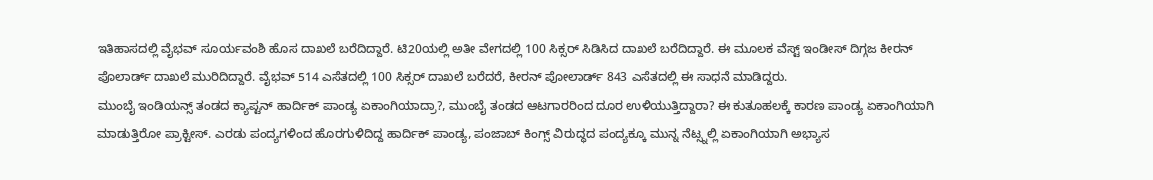ಇತಿಹಾಸದಲ್ಲಿ ವೈಭವ್ ಸೂರ್ಯವಂಶಿ ಹೊಸ ದಾಖಲೆ ಬರೆದಿದ್ದಾರೆ. ಟಿ20ಯಲ್ಲಿ ಅತೀ ವೇಗದಲ್ಲಿ 100 ಸಿಕ್ಸರ್ ಸಿಡಿಸಿದ ದಾಖಲೆ ಬರೆದಿದ್ದಾರೆ. ಈ ಮೂಲಕ ವೆಸ್ಟ್ ಇಂಡೀಸ್ ದಿಗ್ಗಜ ಕೀರನ್ ಪೊಲಾರ್ಡ್ ದಾಖಲೆ ಮುರಿದಿದ್ದಾರೆ. ವೈಭವ್ 514 ಎಸೆತದಲ್ಲಿ 100 ಸಿಕ್ಸರ್ ದಾಖಲೆ ಬರೆದರೆ, ಕೀರನ್ ಪೋಲಾರ್ಡ್ 843 ಎಸೆತದಲ್ಲಿ ಈ ಸಾಧನೆ ಮಾಡಿದ್ದರು.
ಮುಂಬೈ ಇಂಡಿಯನ್ಸ್ ತಂಡದ ಕ್ಯಾಪ್ಟನ್ ಹಾರ್ದಿಕ್ ಪಾಂಡ್ಯ ಏಕಾಂಗಿಯಾದ್ರಾ?, ಮುಂಬೈ ತಂಡದ ಆಟಗಾರರಿಂದ ದೂರ ಉಳಿಯುತ್ತಿದ್ದಾರಾ? ಈ ಕುತೂಹಲಕ್ಕೆ ಕಾರಣ ಪಾಂಡ್ಯ ಏಕಾಂಗಿಯಾಗಿ ಮಾಡುತ್ತಿರೋ ಪ್ರಾಕ್ಟೀಸ್. ಎರಡು ಪಂದ್ಯಗಳಿಂದ ಹೊರಗುಳಿದಿದ್ದ ಹಾರ್ದಿಕ್ ಪಾಂಡ್ಯ, ಪಂಜಾಬ್ ಕಿಂಗ್ಸ್ ವಿರುದ್ಧದ ಪಂದ್ಯಕ್ಕೂ ಮುನ್ನ ನೆಟ್ಸ್ನಲ್ಲಿ ಏಕಾಂಗಿಯಾಗಿ ಅಭ್ಯಾಸ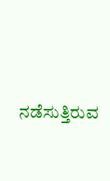ನಡೆಸುತ್ತಿರುವ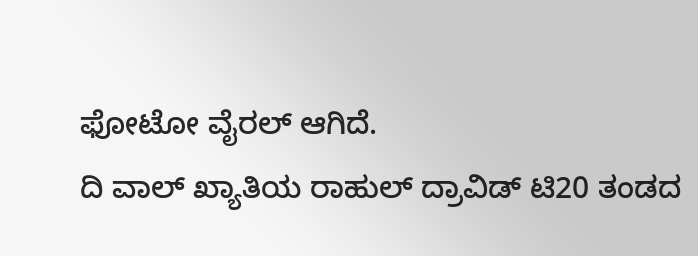ಫೋಟೋ ವೈರಲ್ ಆಗಿದೆ.
ದಿ ವಾಲ್ ಖ್ಯಾತಿಯ ರಾಹುಲ್ ದ್ರಾವಿಡ್ ಟಿ20 ತಂಡದ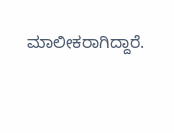ಮಾಲೀಕರಾಗಿದ್ದಾರೆ.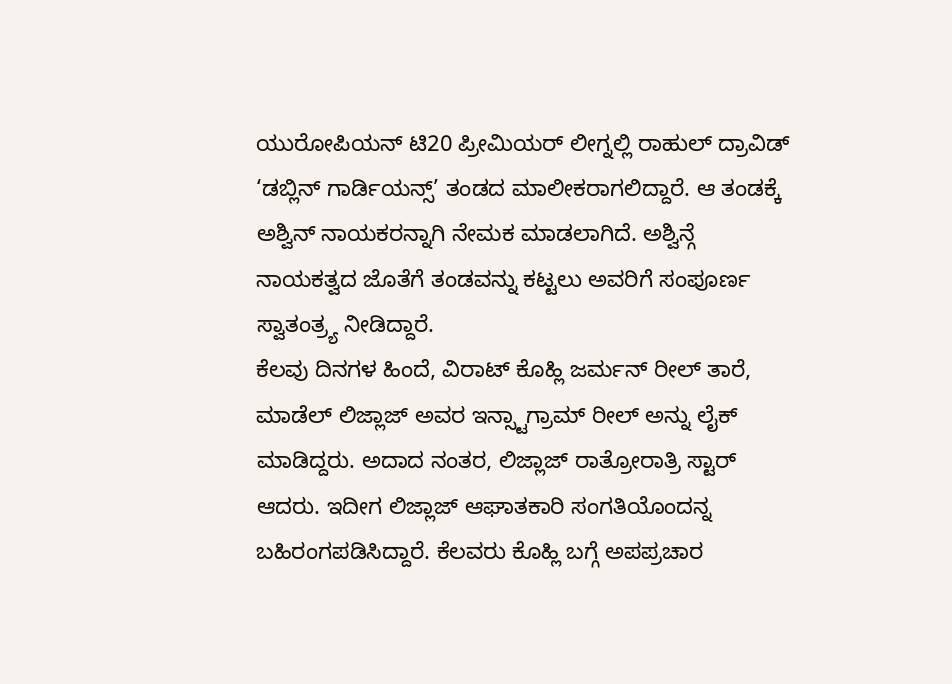ಯುರೋಪಿಯನ್ ಟಿ20 ಪ್ರೀಮಿಯರ್ ಲೀಗ್ನಲ್ಲಿ ರಾಹುಲ್ ದ್ರಾವಿಡ್ ‘ಡಬ್ಲಿನ್ ಗಾರ್ಡಿಯನ್ಸ್’ ತಂಡದ ಮಾಲೀಕರಾಗಲಿದ್ದಾರೆ. ಆ ತಂಡಕ್ಕೆ ಅಶ್ವಿನ್ ನಾಯಕರನ್ನಾಗಿ ನೇಮಕ ಮಾಡಲಾಗಿದೆ. ಅಶ್ವಿನ್ಗೆ ನಾಯಕತ್ವದ ಜೊತೆಗೆ ತಂಡವನ್ನು ಕಟ್ಟಲು ಅವರಿಗೆ ಸಂಪೂರ್ಣ ಸ್ವಾತಂತ್ರ್ಯ ನೀಡಿದ್ದಾರೆ.
ಕೆಲವು ದಿನಗಳ ಹಿಂದೆ, ವಿರಾಟ್ ಕೊಹ್ಲಿ ಜರ್ಮನ್ ರೀಲ್ ತಾರೆ, ಮಾಡೆಲ್ ಲಿಜ್ಲಾಜ್ ಅವರ ಇನ್ಸ್ಟಾಗ್ರಾಮ್ ರೀಲ್ ಅನ್ನು ಲೈಕ್ ಮಾಡಿದ್ದರು. ಅದಾದ ನಂತರ, ಲಿಜ್ಲಾಜ್ ರಾತ್ರೋರಾತ್ರಿ ಸ್ಟಾರ್ ಆದರು. ಇದೀಗ ಲಿಜ್ಲಾಜ್ ಆಘಾತಕಾರಿ ಸಂಗತಿಯೊಂದನ್ನ ಬಹಿರಂಗಪಡಿಸಿದ್ದಾರೆ. ಕೆಲವರು ಕೊಹ್ಲಿ ಬಗ್ಗೆ ಅಪಪ್ರಚಾರ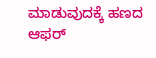ಮಾಡುವುದಕ್ಕೆ ಹಣದ ಆಫರ್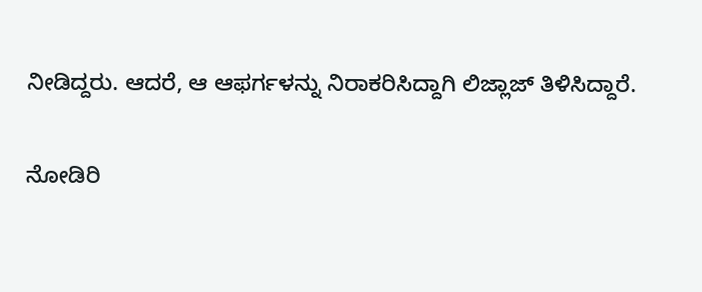ನೀಡಿದ್ದರು. ಆದರೆ, ಆ ಆಫರ್ಗಳನ್ನು ನಿರಾಕರಿಸಿದ್ದಾಗಿ ಲಿಜ್ಲಾಜ್ ತಿಳಿಸಿದ್ದಾರೆ.

ನೋಡಿರಿ